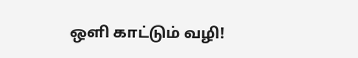ஒளி காட்டும் வழி!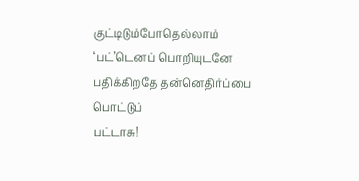குட்டிடும்போதெல்லாம் ‘பட்’டெனப் பொறியுடனே
பதிக்கிறதே தன்னெதிர்ப்பை பொட்டுப்
பட்டாசு!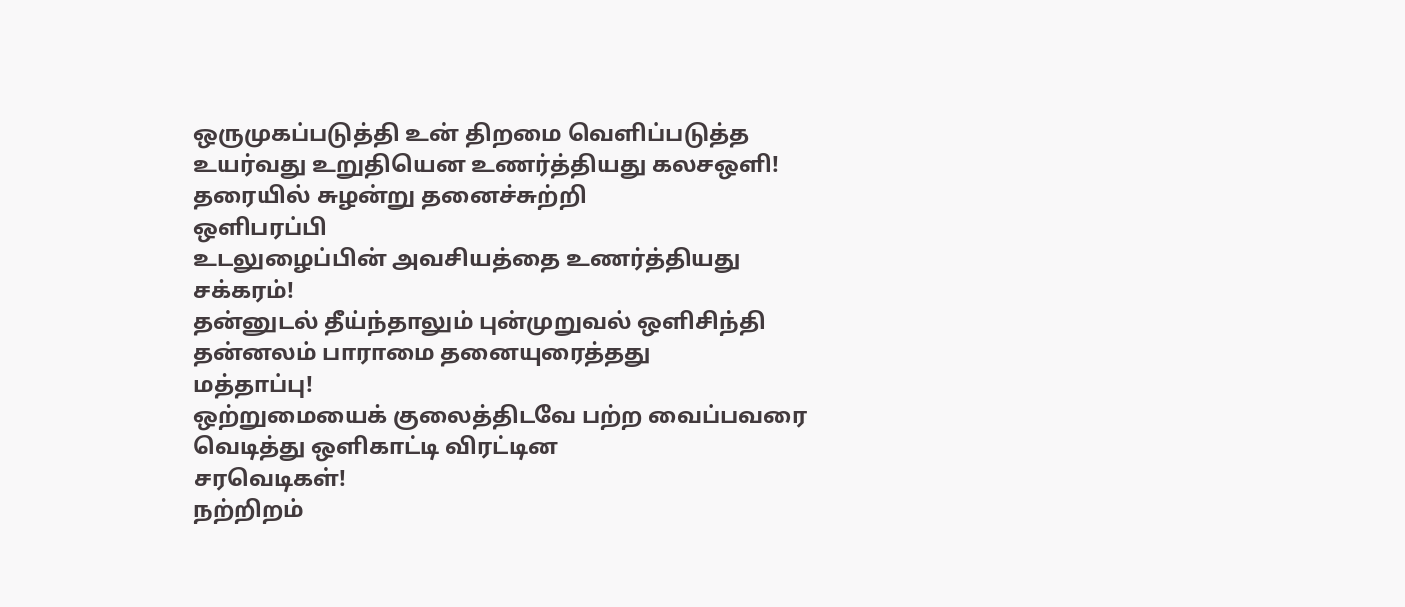ஒருமுகப்படுத்தி உன் திறமை வெளிப்படுத்த
உயர்வது உறுதியென உணர்த்தியது கலசஒளி!
தரையில் சுழன்று தனைச்சுற்றி
ஒளிபரப்பி
உடலுழைப்பின் அவசியத்தை உணர்த்தியது
சக்கரம்!
தன்னுடல் தீய்ந்தாலும் புன்முறுவல் ஒளிசிந்தி
தன்னலம் பாராமை தனையுரைத்தது
மத்தாப்பு!
ஒற்றுமையைக் குலைத்திடவே பற்ற வைப்பவரை
வெடித்து ஒளிகாட்டி விரட்டின
சரவெடிகள்!
நற்றிறம்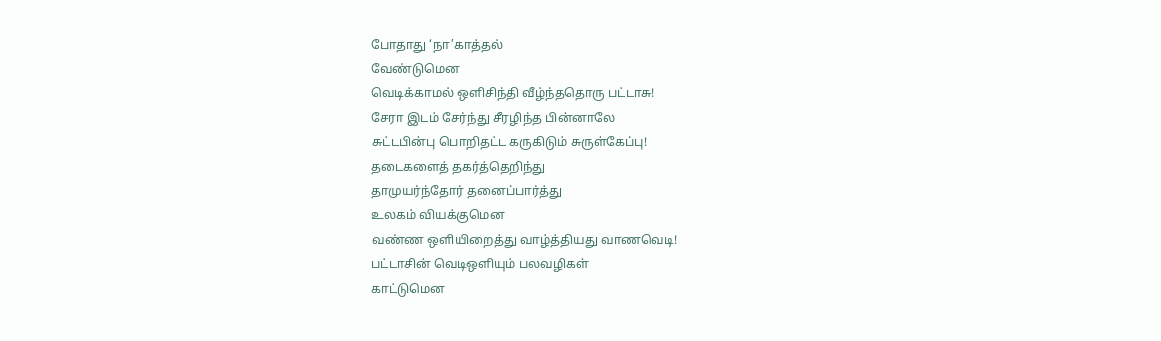போதாது ‘நா’காத்தல்
வேண்டுமென
வெடிக்காமல் ஒளிசிந்தி வீழ்ந்ததொரு பட்டாசு!
சேரா இடம் சேர்ந்து சீரழிந்த பின்னாலே
சுட்டபின்பு பொறிதட்ட கருகிடும் சுருள்கேப்பு!
தடைகளைத் தகர்த்தெறிந்து
தாமுயர்ந்தோர் தனைப்பார்த்து
உலகம் வியக்குமென
வண்ண ஒளியிறைத்து வாழ்த்தியது வாணவெடி!
பட்டாசின் வெடிஒளியும் பலவழிகள்
காட்டுமென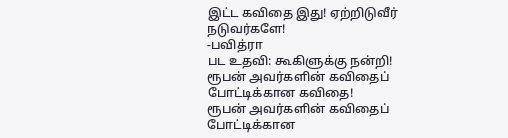இட்ட கவிதை இது! ஏற்றிடுவீர் நடுவர்களே!
-பவித்ரா
பட உதவி: கூகிளுக்கு நன்றி!
ரூபன் அவர்களின் கவிதைப் போட்டிக்கான கவிதை!
ரூபன் அவர்களின் கவிதைப் போட்டிக்கான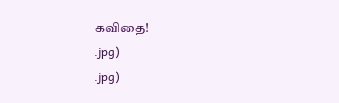கவிதை!
.jpg)
.jpg)